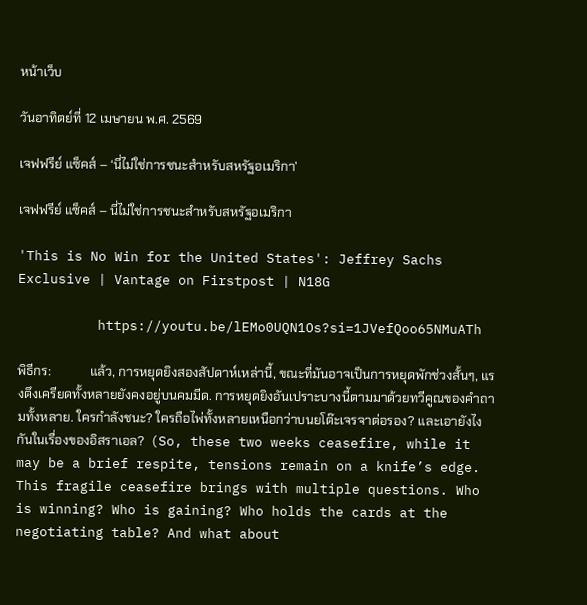หน้าเว็บ

วันอาทิตย์ที่ 12 เมษายน พ.ศ. 2569

เจฟฟรีย์ แซ็คส์ – ‘นี่ไม่ใช่การชนะสำหรับสหรัฐอเมริกา’

เจฟฟรีย์ แซ็คส์ – นี่ไม่ใช่การชนะสำหรับสหรัฐอเมริกา

'This is No Win for the United States': Jeffrey Sachs Exclusive | Vantage on Firstpost | N18G

          https://youtu.be/lEMo0UQN1Os?si=1JVefQoo65NMuATh

พิธีกร:            แล้ว, การหยุดยิงสองสัปดาห์เหล่านี้, ขณะที่มันอาจเป็นการหยุดพักช่วงสั้นๆ, แรงตึงเครียดทั้งหลายยังคงอยู่บนคมมีด. การหยุดยิงอันเปราะบางนี้ตามมาด้วยทวีคูณของคำถามทั้งหลาย. ใครกำลังชนะ? ใครถือไพ่ทั้งหลายเหนือกว่าบนยโต๊ะเจรจาต่อรอง? และเอายังไงกันในเรื่องของอิสราเอล?  (So, these two weeks ceasefire, while it may be a brief respite, tensions remain on a knife’s edge. This fragile ceasefire brings with multiple questions. Who is winning? Who is gaining? Who holds the cards at the negotiating table? And what about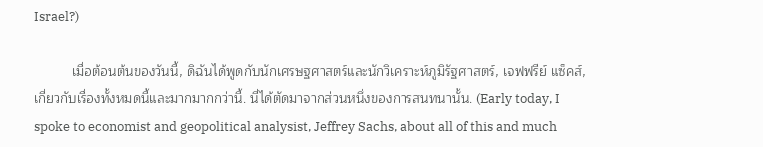Israel?)

          เมื่อต้อนต้นของวันนี้, ดิฉันได้พูดกับนักเศรษฐศาสตร์และนักวิเคราะห์ภูมิรัฐศาสตร์, เจฟฟรีย์ แซ็คส์, เกี่ยวกับเรื่องทั้งหมดนี้และมากมากกว่านี้. นี่ได้ตัดมาจากส่วนหนึ่งของการสนทนานั้น. (Early today, I spoke to economist and geopolitical analysist, Jeffrey Sachs, about all of this and much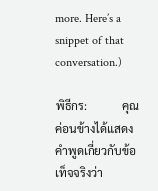more. Here’s a snippet of that conversation.)

พิธีกร:            คุณค่อนข้างได้แสดงคำพูดเกี่ยวกับข้อเท็จจริงว่า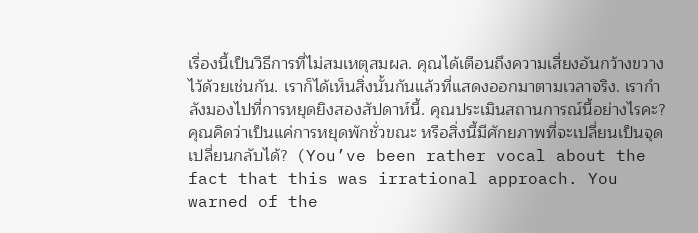เรื่องนี้เป็นวิธีการที่ไม่สมเหตุสมผล. คุณได้เตือนถึงความเสี่ยงอันกว้างขวางไว้ด้วยเช่นกัน. เราก็ได้เห็นสิ่งนั้นกันแล้วที่แสดงออกมาตามเวลาจริง. เรากำลังมองไปที่การหยุดยิงสองสัปดาห์นี้. คุณประเมินสถานการณ์นี้อย่างไรคะ? คุณคิดว่าเป็นแค่การหยุดพักชั่วขณะ หรือสิ่งนี้มีศักยภาพที่จะเปลี่ยนเป็นจุดเปลี่ยนกลับได้?  (You’ve been rather vocal about the fact that this was irrational approach. You warned of the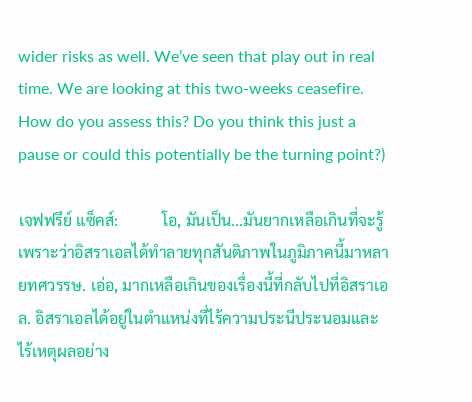wider risks as well. We’ve seen that play out in real time. We are looking at this two-weeks ceasefire. How do you assess this? Do you think this just a pause or could this potentially be the turning point?)

เจฟฟรีย์ แซ็คส์:           โอ, มันเป็น...มันยากเหลือเกินที่จะรู้ เพราะว่าอิสราเอลได้ทำลายทุกสันติภาพในภูมิภาคนี้มาหลายทศวรรษ. เอ่อ, มากเหลือเกินของเรื่องนี้ที่กลับไปที่อิสราเอล. อิสราเอลได้อยู่ในตำแหน่งที่ไร้ความประนีประนอมและไร้เหตุผลอย่าง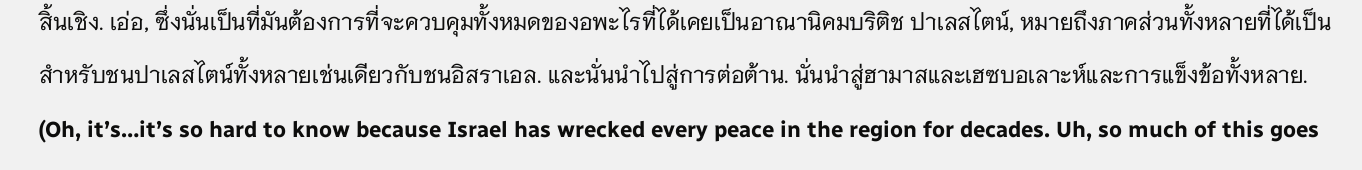สิ้นเชิง. เอ่อ, ซึ่งนั่นเป็นที่มันต้องการที่จะควบคุมทั้งหมดของอพะไรที่ได้เคยเป็นอาณานิคมบริติช ปาเลสไตน์, หมายถึงภาคส่วนทั้งหลายที่ได้เป็นสำหรับชนปาเลสไตน์ทั้งหลายเช่นเดียวกับชนอิสราเอล. และนั่นนำไปสู่การต่อต้าน. นั่นนำสู่ฮามาสและเฮซบอเลาะห์และการแข็งข้อทั้งหลาย.   (Oh, it’s…it’s so hard to know because Israel has wrecked every peace in the region for decades. Uh, so much of this goes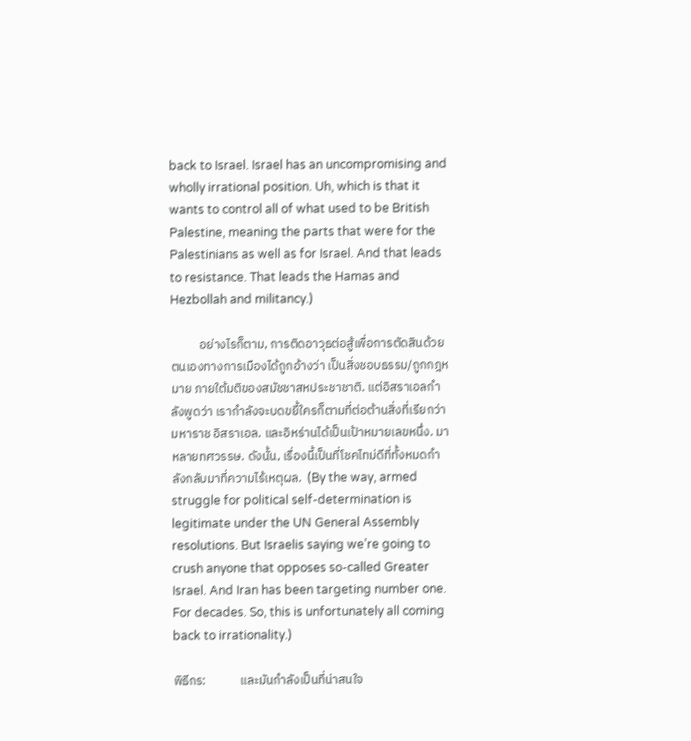back to Israel. Israel has an uncompromising and wholly irrational position. Uh, which is that it wants to control all of what used to be British Palestine, meaning the parts that were for the Palestinians as well as for Israel. And that leads to resistance. That leads the Hamas and Hezbollah and militancy.)

          อย่างไรก็ตาม, การติดอาวุธต่อสู้เพื่อการตัดสินด้วยตนเองทางการเมืองได้ถูกอ้างว่า เป็นสิ่งชอบธรรม/ถูกกฎหมาย ภายใต้มติของสมัชชาสหประชาชาติ. แต่อิสราเอลกำลังพูดว่า เรากำลังจะบดขยี้ใครก็ตามที่ต่อต้านสิ่งที่เรียกว่า มหาราช อิสราเอล. และอิหร่านได้เป็นเป้าหมายเลขหนึ่ง. มาหลายทศวรรษ. ดังนั้น, เรื่องนี้เป็นที่โชคไทม่ดีที่ทั้งหมดกำลังกลับมาที่ความไร้เหตุผล.  (By the way, armed struggle for political self-determination is legitimate under the UN General Assembly resolutions. But Israelis saying we’re going to crush anyone that opposes so-called Greater Israel. And Iran has been targeting number one. For decades. So, this is unfortunately all coming back to irrationality.)

พิธีกร:            และมันกำลังเป็นที่น่าสนใจ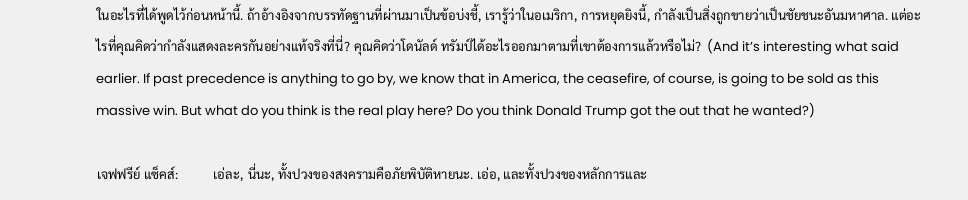ในอะไรที่ได้พูดไว้ก่อนหน้านี้. ถ้าอ้างอิงจากบรรทัดฐานที่ผ่านมาเป็นข้อบ่งชี้, เรารู้ว่าในอเมริกา, การหยุดยิงนี้, กำลังเป็นสิ่งถูกขายว่าเป็นชัยชนะอันมหาศาล. แต่อะไรที่คุณคิดว่ากำลังแสดงละครกันอย่างแท้จริงที่นี่? คุณคิดว่าโดนัลด์ ทรัมป์ได้อะไรออกมาตามที่เขาต้องการแล้วหรือไม่?  (And it’s interesting what said earlier. If past precedence is anything to go by, we know that in America, the ceasefire, of course, is going to be sold as this massive win. But what do you think is the real play here? Do you think Donald Trump got the out that he wanted?)

เจฟฟรีย์ แซ็คส์:           เอ่ละ, นี่นะ, ทั้งปวงของสงครามคือภัยพิบัติหายนะ. เอ่อ, และทั้งปวงของหลักการและ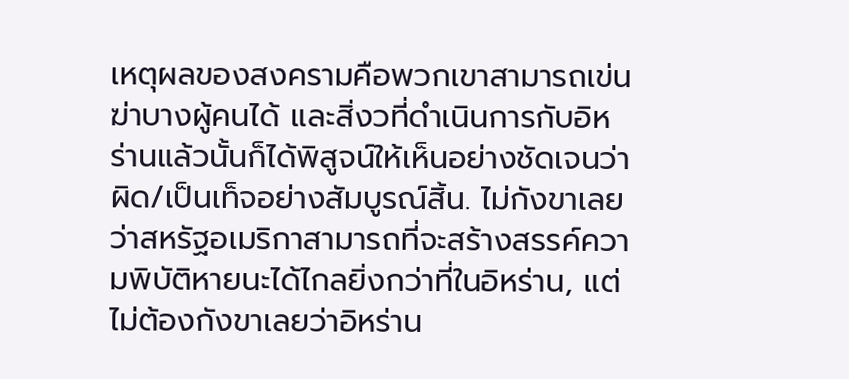เหตุผลของสงครามคือพวกเขาสามารถเข่นฆ่าบางผู้คนได้ และสิ่งวที่ดำเนินการกับอิหร่านแล้วนั้นก็ได้พิสูจน์ให้เห็นอย่างชัดเจนว่าผิด/เป็นเท็จอย่างสัมบูรณ์สิ้น. ไม่กังขาเลยว่าสหรัฐอเมริกาสามารถที่จะสร้างสรรค์ความพิบัติหายนะได้ไกลยิ่งกว่าที่ในอิหร่าน, แต่ไม่ต้องกังขาเลยว่าอิหร่าน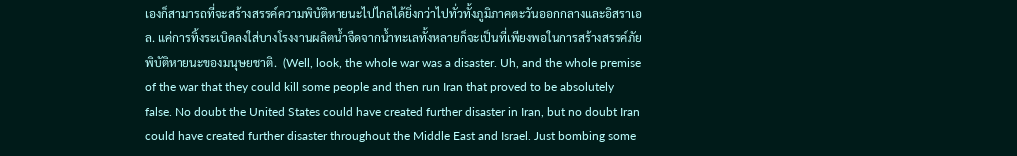เองก็สามารถที่จะสร้างสรรค์ความพิบัติหายนะไปไกลได้ยิ่งกว่าไปทั่วทั้งภูมิภาคตะวันออกกลางและอิสราเอล. แค่การทิ้งระเบิดลงใส่บางโรงงานผลิตน้ำจืดจากน้ำทะเลทั้งหลายก็จะเป็นที่เพียงพอในการสร้างสรรค์ภัยพิบัติหายนะของมนุษยชาติ.  (Well, look, the whole war was a disaster. Uh, and the whole premise of the war that they could kill some people and then run Iran that proved to be absolutely false. No doubt the United States could have created further disaster in Iran, but no doubt Iran could have created further disaster throughout the Middle East and Israel. Just bombing some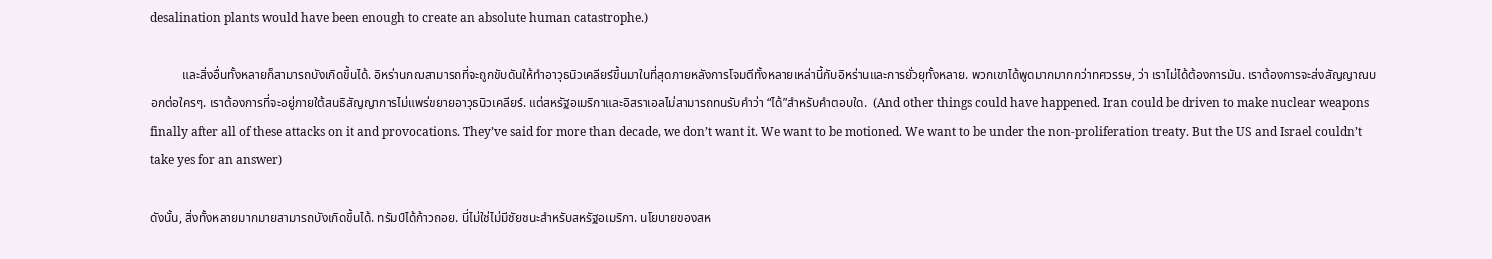desalination plants would have been enough to create an absolute human catastrophe.)

          และสิ่งอื่นทั้งหลายก็สามารถบังเกิดขึ้นได้. อิหร่านกฌสามารถที่จะถูกขับดันให้ทำอาวุธนิวเคลียร์ขึ้นมาในที่สุดภายหลังการโจมตีทั้งหลายเหล่านี้กับอิหร่านและการยั่วยุทั้งหลาย. พวกเขาได้พูดมากมากกว่าทศวรรษ, ว่า เราไม่ได้ต้องการมัน. เราต้องการจะส่งสัญญาณบอกต่อใครๆ. เราต้องการที่จะอยู่ภายใต้สนธิสัญญาการไม่แพร่ขยายอาวุธนิวเคลียร์. แต่สหรัฐอเมริกาและอิสราเอลไม่สามารถทนรับคำว่า “ได้”สำหรับคำตอบใด.  (And other things could have happened. Iran could be driven to make nuclear weapons finally after all of these attacks on it and provocations. They’ve said for more than decade, we don’t want it. We want to be motioned. We want to be under the non-proliferation treaty. But the US and Israel couldn’t take yes for an answer)

ดังนั้น, สิ่งทั้งหลายมากมายสามารถบังเกิดขึ้นได้. ทรัมป์ได้ก้าวถอย. นี่ไม่ใช่ไม่มีชัยชนะสำหรับสหรัฐอเมริกา. นโยบายของสห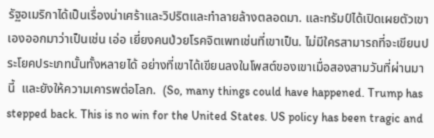รัฐอเมริกาได้เป็นเรื่องน่าเศร้าและวิปริตและทำลายล้างตลอดมา. และทรัมป์ได้เปิดเผยตัวเขาเองออกมาว่าเป็นเช่น เอ่อ เยี่ยงคนป่วยโรคจิตเพทเช่นที่เขาเป็น. ไม่มีใครสามารถที่จะเขียนประโยคประเภทนั้นทั้งหลายได้ อย่างที่เขาได้เขียนลงในโพสต์ของเขาเมื่อสองสามวันที่ผ่านมานี้  และยังให้ความเคารพต่อโลก.  (So, many things could have happened. Trump has stepped back. This is no win for the United States. US policy has been tragic and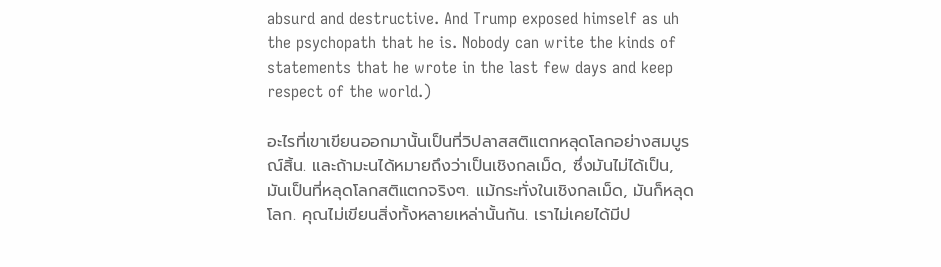absurd and destructive. And Trump exposed himself as uh the psychopath that he is. Nobody can write the kinds of statements that he wrote in the last few days and keep respect of the world.)

อะไรที่เขาเขียนออกมานั้นเป็นที่วิปลาสสติแตกหลุดโลกอย่างสมบูรณ์สิ้น. และถ้ามะนได้หมายถึงว่าเป็นเชิงกลเม็ด, ซึ่งมันไม่ได้เป็น, มันเป็นที่หลุดโลกสติแตกจริงๆ. แม้กระทั่งในเชิงกลเม็ด, มันก็หลุดโลก. คุณไม่เขียนสิ่งทั้งหลายเหล่านั้นกัน. เราไม่เคยได้มีป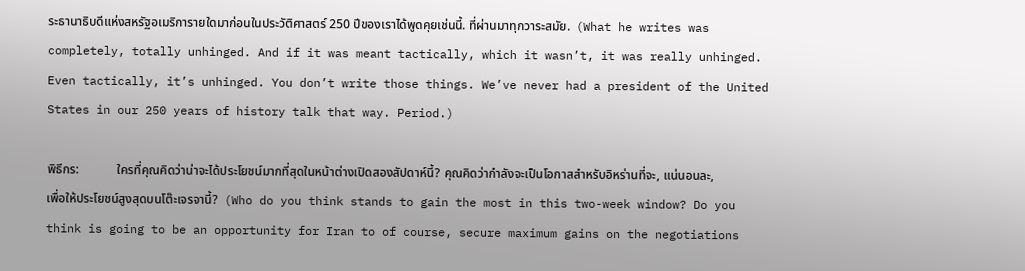ระธานาธิบดีแห่งสหรัฐอเมริการายใดมาก่อนในประวัติศาสตร์ 250 ปีของเราได้พูดคุยเช่นนี้. ที่ผ่านมาทุกวาระสมัย.  (What he writes was completely, totally unhinged. And if it was meant tactically, which it wasn’t, it was really unhinged. Even tactically, it’s unhinged. You don’t write those things. We’ve never had a president of the United States in our 250 years of history talk that way. Period.)

พิธีกร:            ใครที่คุณคิดว่าน่าจะได้ประโยชน์มากที่สุดในหน้าต่างเปิดสองสัปดาห์นี้? คุณคิดว่ากำลังจะเป็นโอกาสสำหรับอิหร่านที่จะ, แน่นอนละ, เพื่อให้ประโยชน์สูงสุดบนโต๊ะเจรจานี้?  (Who do you think stands to gain the most in this two-week window? Do you think is going to be an opportunity for Iran to of course, secure maximum gains on the negotiations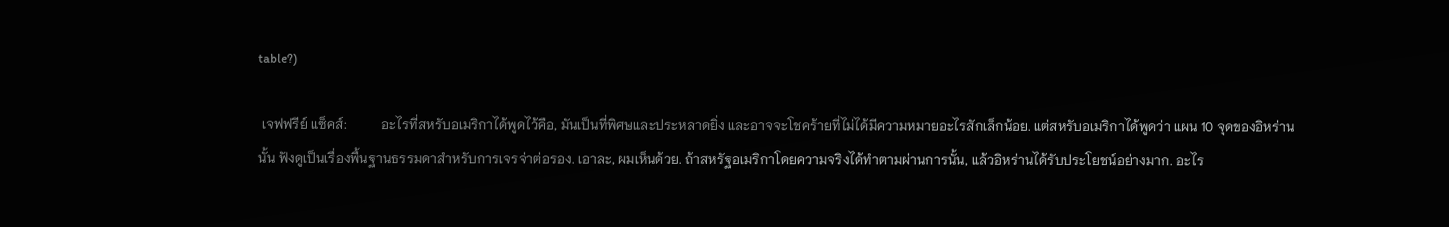table?)

 เจฟฟรีย์ แซ็คส์:          อะไรที่สหรับอเมริกาได้พูดไว้คือ, มันเป็นที่พิศษและประหลาดยิ่ง และอาจจะโชคร้ายที่ไม่ได้มีความหมายอะไรสักเล็กน้อย. แต่สหรับอเมริกาได้พูดว่า แผน 10 จุดของอิหร่านนั้น ฟังดูเป็นเรื่องพื้นฐานธรรมดาสำหรับการเจรจ่าต่อรอง. เอาละ, ผมเห็นด้วย. ถ้าสหรัฐอเมริกาโดยความจริงได้ทำตามผ่านการนั้น, แล้วอิหร่านได้รับประโยชน์อย่างมาก. อะไร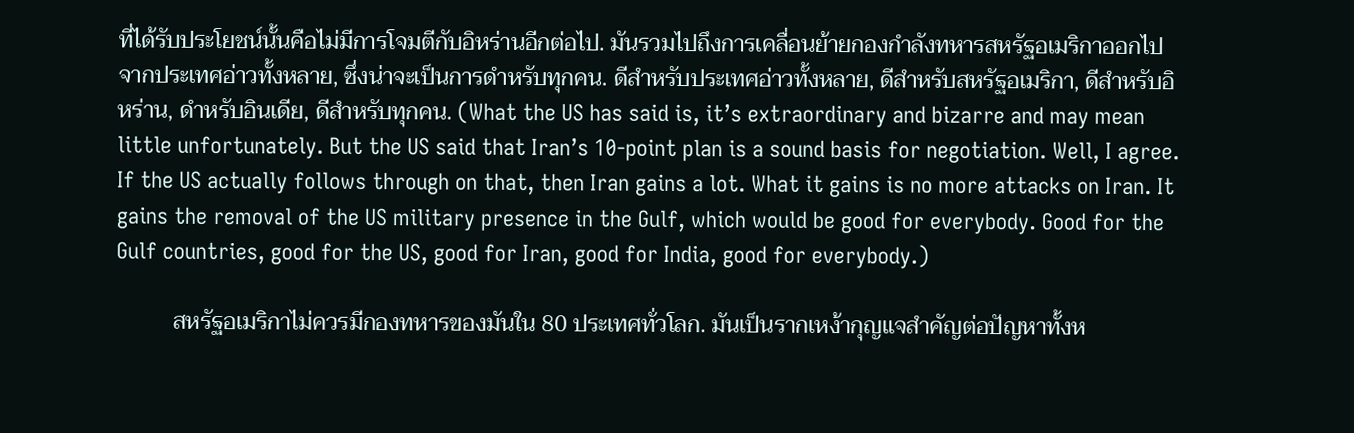ที่ได้รับประโยชน์นั้นคือไม่มีการโจมตีกับอิหร่านอีกต่อไป. มันรวมไปถึงการเคลื่อนย้ายกองกำลังทหารสหรัฐอเมริกาออกไปจากประเทศอ่าวทั้งหลาย, ซึ่งน่าจะเป็นการดำหรับทุกคน. ดีสำหรับประเทศอ่าวทั้งหลาย, ดีสำหรับสหรัฐอเมริกา, ดีสำหรับอิหร่าน, ดำหรับอินเดีย, ดีสำหรับทุกคน. (What the US has said is, it’s extraordinary and bizarre and may mean little unfortunately. But the US said that Iran’s 10-point plan is a sound basis for negotiation. Well, I agree. If the US actually follows through on that, then Iran gains a lot. What it gains is no more attacks on Iran. It gains the removal of the US military presence in the Gulf, which would be good for everybody. Good for the Gulf countries, good for the US, good for Iran, good for India, good for everybody.)

          สหรัฐอเมริกาไม่ควรมีกองทหารของมันใน 80 ประเทศทั่วโลก. มันเป็นรากเหง้ากุญแจสำคัญต่อปัญหาทั้งห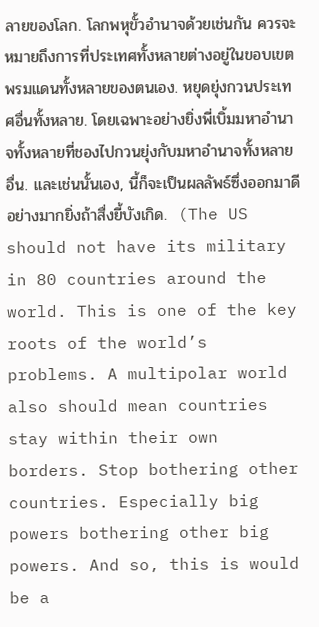ลายของโลก. โลกพหุขั้วอำนาจด้วยเช่นกัน ควรจะหมายถึงการที่ประเทศทั้งหลายต่างอยู่ในขอบเขตพรมแดนทั้งหลายของตนเอง. หยุดยุ่งกวนประเทศอื่นทั้งหลาย. โดยเฉพาะอย่างยิ่งพี่เบิ้มมหาอำนาจทั้งหลายที่ชองไปกวนยุ่งกับมหาอำนาจทั้งหลายอื่น. และเช่นนั้นเอง, นี้ก็จะเป็นผลลัพธ์ซึ่งออกมาดีอย่างมากยิ่งถ้าสื่งยี้บังเกิด.  (The US should not have its military in 80 countries around the world. This is one of the key roots of the world’s problems. A multipolar world also should mean countries stay within their own borders. Stop bothering other countries. Especially big powers bothering other big powers. And so, this is would be a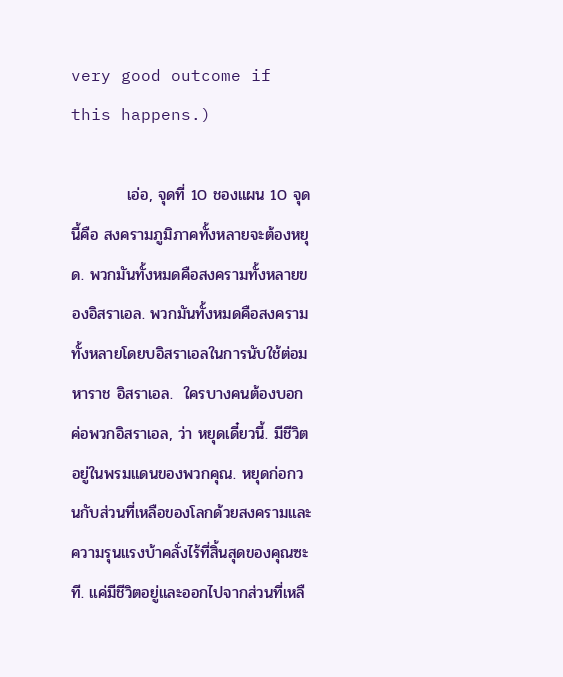very good outcome if this happens.)

          เอ่อ, จุดที่ 10 ชองแผน 10 จุดนี้คือ สงครามภูมิภาคทั้งหลายจะต้องหยุด. พวกมันทั้งหมดคือสงครามทั้งหลายของอิสราเอล. พวกมันทั้งหมดคือสงครามทั้งหลายโดยบอิสราเอลในการนับใช้ต่อมหาราช อิสราเอล.  ใครบางคนต้องบอกค่อพวกอิสราเอล, ว่า หยุดเดี๋ยวนี้. มีชีวิตอยู่ในพรมแดนของพวกคุณ. หยุดก่อกวนกับส่วนที่เหลือของโลกด้วยสงครามและความรุนแรงบ้าคลั่งไร้ที่สิ้นสุดของคุณซะที. แค่มีชีวิตอยู่และออกไปจากส่วนที่เหลื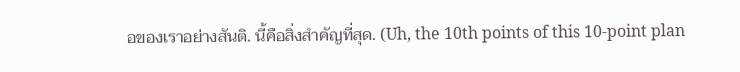อของเราอย่างสันติ. นี้คือสิ่งสำคัญที่สุด. (Uh, the 10th points of this 10-point plan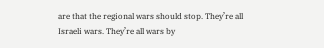are that the regional wars should stop. They’re all Israeli wars. They’re all wars by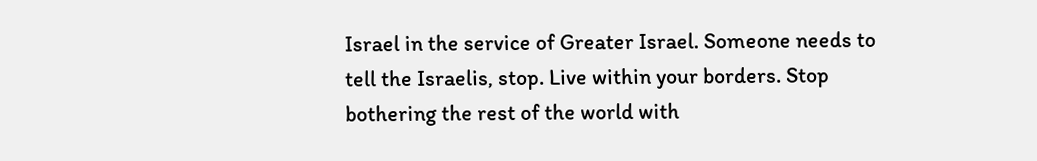Israel in the service of Greater Israel. Someone needs to tell the Israelis, stop. Live within your borders. Stop bothering the rest of the world with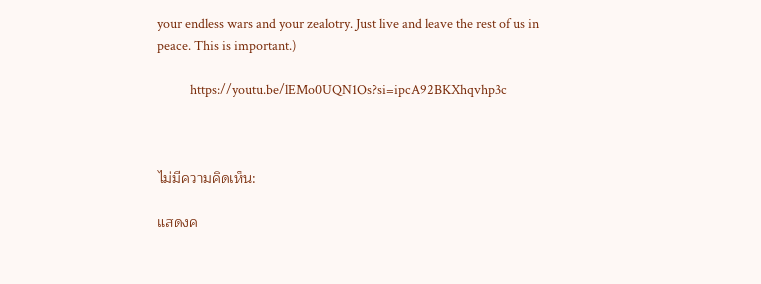your endless wars and your zealotry. Just live and leave the rest of us in peace. This is important.)

           https://youtu.be/lEMo0UQN1Os?si=ipcA92BKXhqvhp3c



ไม่มีความคิดเห็น:

แสดงค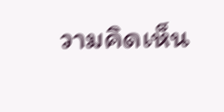วามคิดเห็น